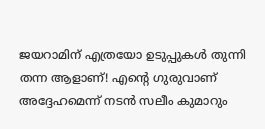ജയറാമിന് എത്രയോ ഉടുപ്പുകള്‍ തുന്നി തന്ന ആളാണ്! എന്റെ ഗുരുവാണ് അദ്ദേഹമെന്ന് നടന്‍ സലീം കുമാറും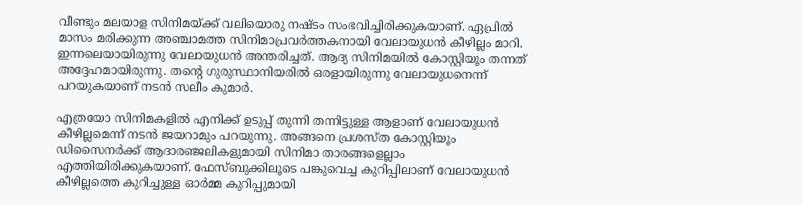വീണ്ടും മലയാള സിനിമയ്ക്ക് വലിയൊരു നഷ്ടം സംഭവിച്ചിരിക്കുകയാണ്. ഏപ്രില്‍ മാസം മരിക്കുന്ന അഞ്ചാമത്ത സിനിമാപ്രവര്‍ത്തകനായി വേലായുധന്‍ കീഴില്ലം മാറി. ഇന്നലെയായിരുന്നു വേലായുധന്‍ അന്തരിച്ചത്. ആദ്യ സിനിമയില്‍ കോസ്റ്റിയൂം തന്നത് അദ്ദേഹമായിരുന്നു. തന്റെ ഗുരുസ്ഥാനിയരില്‍ ഒരളായിരുന്നു വേലായുധനെന്ന് പറയുകയാണ് നടന്‍ സലീം കുമാര്‍.

എത്രയോ സിനിമകളില്‍ എനിക്ക് ഉടുപ്പ് തുന്നി തന്നിട്ടുള്ള ആളാണ് വേലായുധന്‍ കീഴില്ലമെന്ന് നടന്‍ ജയറാമും പറയുന്നു. അങ്ങനെ പ്രശസ്ത കോസ്റ്റിയൂം ഡിസൈനര്‍ക്ക് ആദാരഞ്ജലികളുമായി സിനിമാ താരങ്ങളെല്ലാം എത്തിയിരിക്കുകയാണ്. ഫേസ്ബുക്കിലൂടെ പങ്കുവെച്ച കുറിപ്പിലാണ് വേലായുധന്‍ കീഴില്ലത്തെ കുറിച്ചുള്ള ഓര്‍മ്മ കുറിപ്പുമായി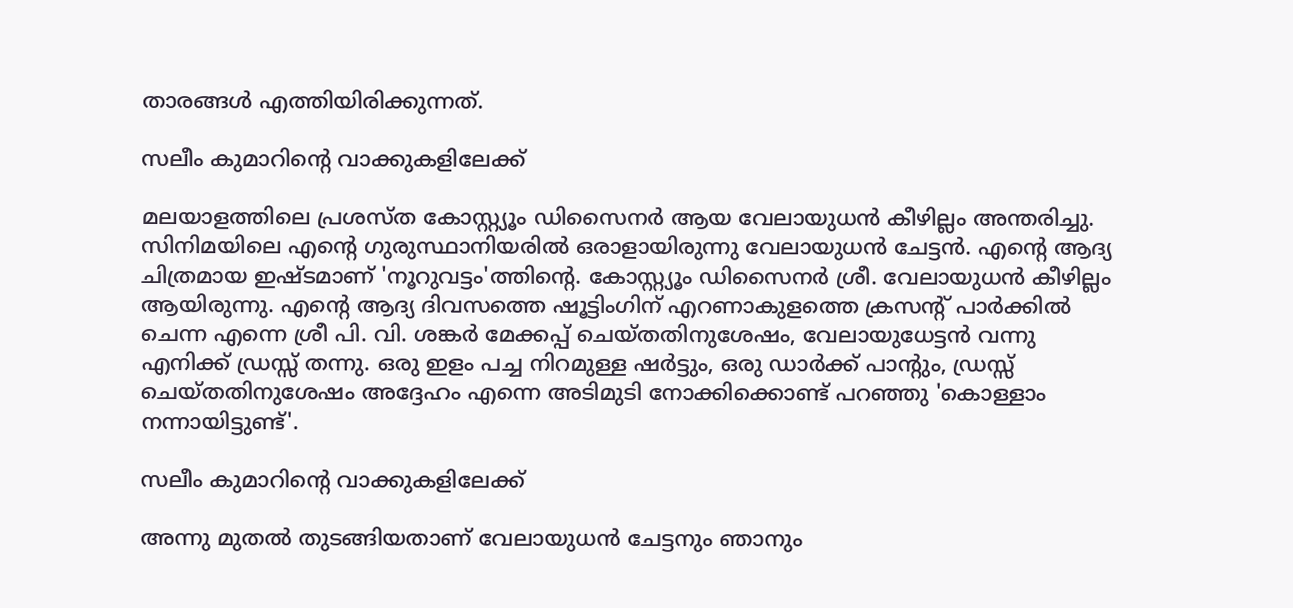താരങ്ങള്‍ എത്തിയിരിക്കുന്നത്.

സലീം കുമാറിന്റെ വാക്കുകളിലേക്ക്

മലയാളത്തിലെ പ്രശസ്ത കോസ്റ്റ്യൂം ഡിസൈനര്‍ ആയ വേലായുധന്‍ കീഴില്ലം അന്തരിച്ചു. സിനിമയിലെ എന്റെ ഗുരുസ്ഥാനിയരില്‍ ഒരാളായിരുന്നു വേലായുധന്‍ ചേട്ടന്‍. എന്റെ ആദ്യ ചിത്രമായ ഇഷ്ടമാണ് 'നൂറുവട്ടം'ത്തിന്റെ. കോസ്റ്റ്യൂം ഡിസൈനര്‍ ശ്രീ. വേലായുധന്‍ കീഴില്ലം ആയിരുന്നു. എന്റെ ആദ്യ ദിവസത്തെ ഷൂട്ടിംഗിന് എറണാകുളത്തെ ക്രസന്റ് പാര്‍ക്കില്‍ ചെന്ന എന്നെ ശ്രീ പി. വി. ശങ്കര്‍ മേക്കപ്പ് ചെയ്തതിനുശേഷം, വേലായുധേട്ടന്‍ വന്നു എനിക്ക് ഡ്രസ്സ് തന്നു. ഒരു ഇളം പച്ച നിറമുള്ള ഷര്‍ട്ടും, ഒരു ഡാര്‍ക്ക് പാന്റും, ഡ്രസ്സ് ചെയ്തതിനുശേഷം അദ്ദേഹം എന്നെ അടിമുടി നോക്കിക്കൊണ്ട് പറഞ്ഞു 'കൊള്ളാം നന്നായിട്ടുണ്ട്'.

സലീം കുമാറിന്റെ വാക്കുകളിലേക്ക്

അന്നു മുതല്‍ തുടങ്ങിയതാണ് വേലായുധന്‍ ചേട്ടനും ഞാനും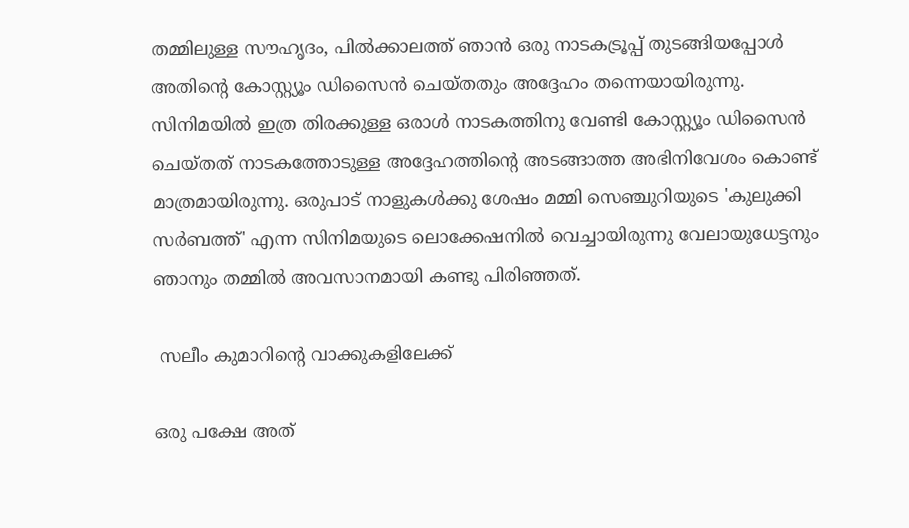തമ്മിലുള്ള സൗഹൃദം, പില്‍ക്കാലത്ത് ഞാന്‍ ഒരു നാടകട്രൂപ്പ് തുടങ്ങിയപ്പോള്‍ അതിന്റെ കോസ്റ്റ്യൂം ഡിസൈന്‍ ചെയ്തതും അദ്ദേഹം തന്നെയായിരുന്നു. സിനിമയില്‍ ഇത്ര തിരക്കുള്ള ഒരാള്‍ നാടകത്തിനു വേണ്ടി കോസ്റ്റ്യൂം ഡിസൈന്‍ ചെയ്തത് നാടകത്തോടുള്ള അദ്ദേഹത്തിന്റെ അടങ്ങാത്ത അഭിനിവേശം കൊണ്ട് മാത്രമായിരുന്നു. ഒരുപാട് നാളുകള്‍ക്കു ശേഷം മമ്മി സെഞ്ചുറിയുടെ 'കുലുക്കി സര്‍ബത്ത്' എന്ന സിനിമയുടെ ലൊക്കേഷനില്‍ വെച്ചായിരുന്നു വേലായുധേട്ടനും ഞാനും തമ്മില്‍ അവസാനമായി കണ്ടു പിരിഞ്ഞത്.

 സലീം കുമാറിന്റെ വാക്കുകളിലേക്ക്

ഒരു പക്ഷേ അത്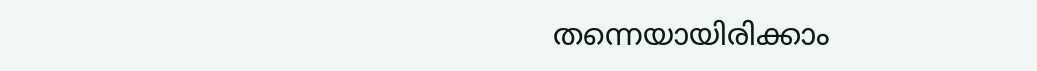തന്നെയായിരിക്കാം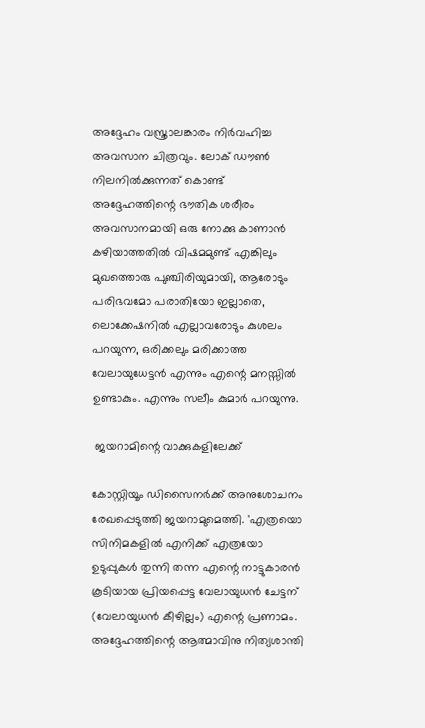അദ്ദേഹം വസ്ത്രാലങ്കാരം നിര്‍വഹിച്ച അവസാന ചിത്രവും. ലോക് ഡൗണ്‍ നിലനില്‍ക്കുന്നത് കൊണ്ട് അദ്ദേഹത്തിന്റെ ഭൗതിക ശരീരം അവസാനമായി ഒരു നോക്കു കാണാന്‍ കഴിയാത്തതില്‍ വിഷമമുണ്ട് എങ്കിലും മുഖത്തൊരു പുഞ്ചിരിയുമായി, ആരോടും പരിഭവമോ പരാതിയോ ഇല്ലാതെ, ലൊക്കേഷനില്‍ എല്ലാവരോടും കുശലം പറയുന്ന, ഒരിക്കലും മരിക്കാത്ത വേലായുധേട്ടന്‍ എന്നും എന്റെ മനസ്സില്‍ ഉണ്ടാകും. എന്നും സലീം കുമാര്‍ പറയുന്നു.

 ജയറാമിന്റെ വാക്കുകളിലേക്ക്

കോസ്റ്റിയൂം ഡിസൈനര്‍ക്ക് അനുശോചനം രേഖപ്പെടുത്തി ജയറാമുമെത്തി. 'എത്രയൊ സിനിമകളില്‍ എനിക്ക് എത്രയോ ഉടുപ്പുകള്‍ തുന്നി തന്ന എന്റെ നാട്ടുകാരന്‍ കൂടിയായ പ്രിയപ്പെട്ട വേലായുധന്‍ ചേട്ടന് (വേലായുധന്‍ കീഴില്ലം) എന്റെ പ്രണാമം. അദ്ദേഹത്തിന്റെ ആത്മാവിനു നിത്യശാന്തി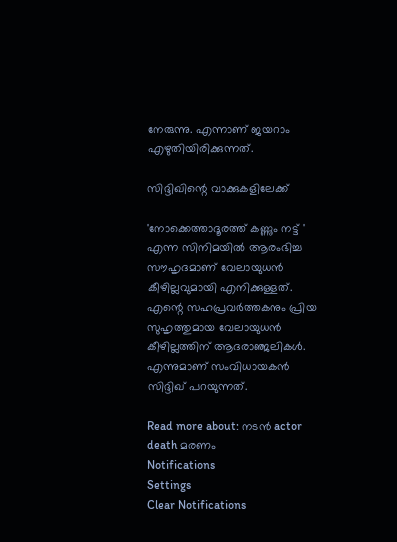നേരുന്നു. എന്നാണ് ജയറാം എഴുതിയിരിക്കുന്നത്.

സിദ്ദിഖിന്റെ വാക്കുകളിലേക്ക്

'നോക്കെത്താദൂരത്ത് കണ്ണും നട്ട് ' എന്ന സിനിമയില്‍ ആരംഭിച്ച സൗഹൃദമാണ് വേലായുധന്‍ കീഴില്ലവുമായി എനിക്കുള്ളത്. എന്റെ സഹപ്രവര്‍ത്തകനും പ്രിയ സുഹൃത്തുമായ വേലായുധന്‍ കീഴില്ലത്തിന് ആദരാഞ്ജലികള്‍. എന്നുമാണ് സംവിധായകന്‍ സിദ്ദിഖ് പറയുന്നത്.

Read more about: നടൻ actor death മരണം
Notifications
Settings
Clear Notifications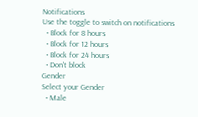Notifications
Use the toggle to switch on notifications
  • Block for 8 hours
  • Block for 12 hours
  • Block for 24 hours
  • Don't block
Gender
Select your Gender
  • Male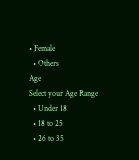• Female
  • Others
Age
Select your Age Range
  • Under 18
  • 18 to 25
  • 26 to 35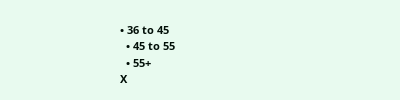• 36 to 45
  • 45 to 55
  • 55+
X